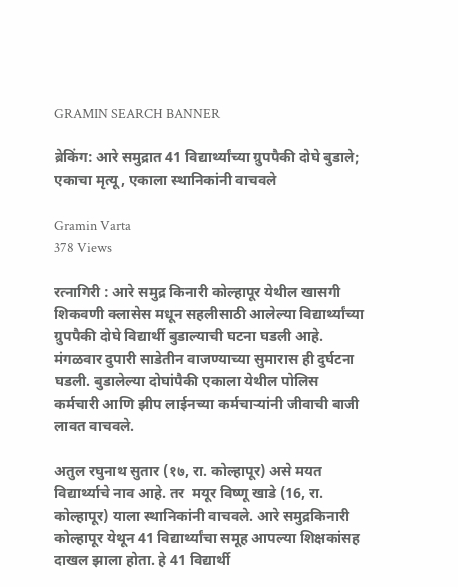GRAMIN SEARCH BANNER

ब्रेकिंग: आरे समुद्रात 41 विद्यार्थ्यांच्या ग्रुपपैकी दोघे बुडाले; एकाचा मृत्यू, एकाला स्थानिकांनी वाचवले

Gramin Varta
378 Views

रत्नागिरी : आरे समुद्र किनारी कोल्हापूर येथील खासगी शिकवणी क्लासेस मधून सहलीसाठी आलेल्या विद्यार्थ्यांच्या ग्रुपपैकी दोघे विद्यार्थी बुडाल्याची घटना घडली आहे. मंगळवार दुपारी साडेतीन वाजण्याच्या सुमारास ही दुर्घटना घडली. बुडालेल्या दोघांपैकी एकाला येथील पोलिस कर्मचारी आणि झीप लाईनच्या कर्मचाऱ्यांनी जीवाची बाजी लावत वाचवले.

अतुल रघुनाथ सुतार (१७, रा. कोल्हापूर) असे मयत विद्यार्थ्याचे नाव आहे. तर  मयूर विष्णू खाडे (16, रा. कोल्हापूर) याला स्थानिकांनी वाचवले. आरे समुद्रकिनारी कोल्हापूर येथून 41 विद्यार्थ्यांचा समूह आपल्या शिक्षकांसह दाखल झाला होता. हे 41 विद्यार्थी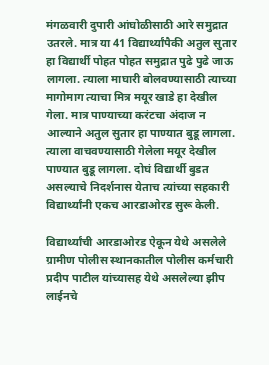मंगळवारी दुपारी आंघोळीसाठी आरे समुद्रात उतरले. मात्र या 41 विद्यार्थ्यांपैकी अतुल सुतार हा विद्यार्थी पोहत पोहत समुद्रात पुढे पुढे जाऊ लागला. त्याला माघारी बोलवण्यासाठी त्याच्या मागोमाग त्याचा मित्र मयूर खाडे हा देखील गेला. मात्र पाण्याच्या करंटचा अंदाज न आल्याने अतुल सुतार हा पाण्यात बुडू लागला. त्याला वाचवण्यासाठी गेलेला मयूर देखील पाण्यात बुडू लागला. दोघं विद्यार्थी बुडत असल्याचे निदर्शनास येताच त्यांच्या सहकारी विद्यार्थ्यांनी एकच आरडाओरड सुरू केली.

विद्यार्थ्यांची आरडाओरड ऐकून येथे असलेले ग्रामीण पोलीस स्थानकातील पोलीस कर्मचारी प्रदीप पाटील यांच्यासह येथे असलेल्या झीप लाईनचे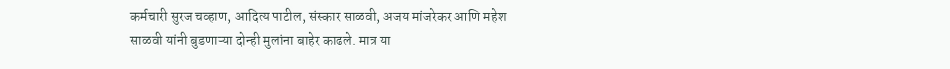कर्मचारी सुरज चव्हाण, आदित्य पाटील, संस्कार साळवी, अजय मांजरेकर आणि महेश साळवी यांनी बुडणाऱ्या दोन्ही मुलांना बाहेर काढले. मात्र या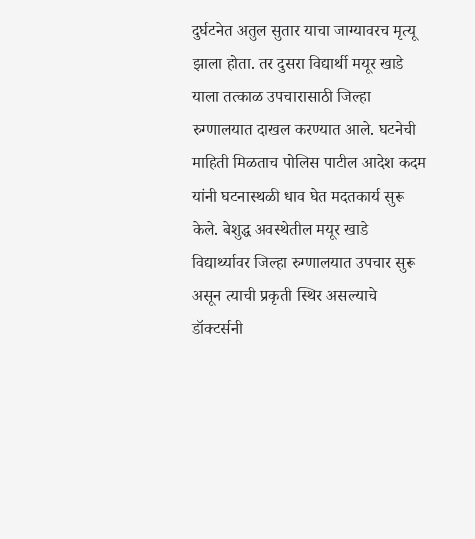दुर्घटनेत अतुल सुतार याचा जाग्यावरच मृत्यू झाला होता. तर दुसरा विद्यार्थी मयूर खाडे याला तत्काळ उपचारासाठी जिल्हा रुग्णालयात दाखल करण्यात आले. घटनेची माहिती मिळताच पोलिस पाटील आदेश कदम यांनी घटनास्थळी धाव घेत मदतकार्य सुरू केले. बेशुद्ध अवस्थेतील मयूर खाडे विद्यार्थ्यावर जिल्हा रुग्णालयात उपचार सुरू असून त्याची प्रकृती स्थिर असल्याचे डॉक्टर्सनी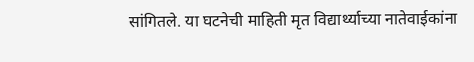सांगितले. या घटनेची माहिती मृत विद्यार्थ्याच्या नातेवाईकांना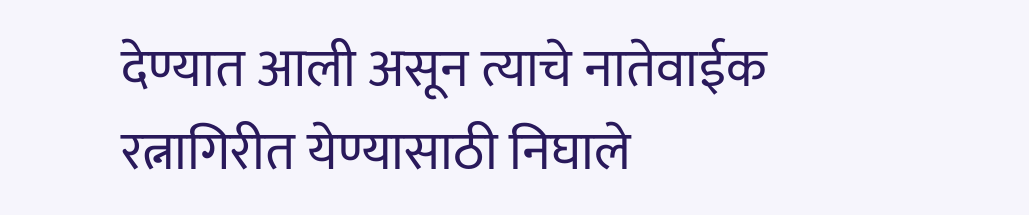देण्यात आली असून त्याचे नातेवाईक रत्नागिरीत येण्यासाठी निघाले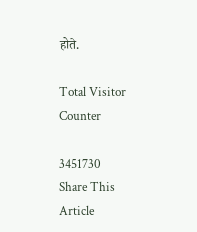होते.

Total Visitor Counter

3451730
Share This Article